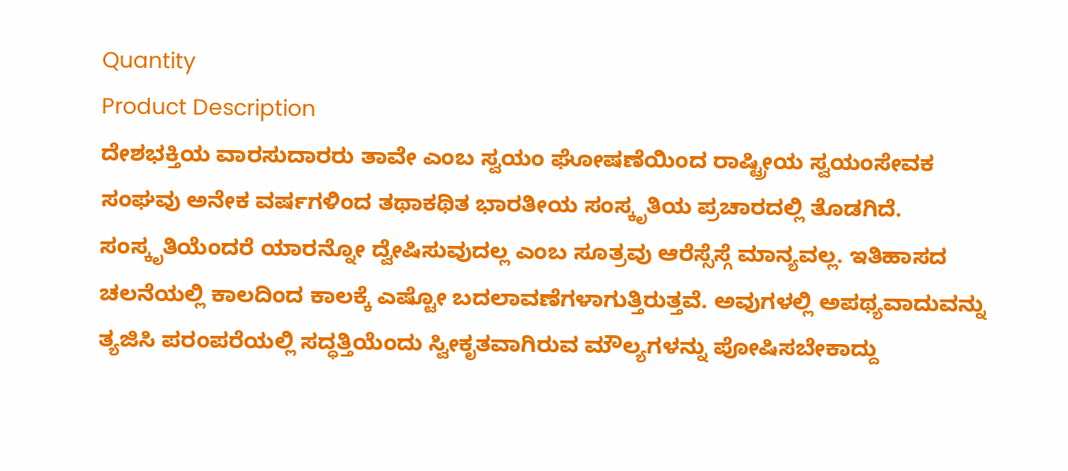Quantity
Product Description
ದೇಶಭಕ್ತಿಯ ವಾರಸುದಾರರು ತಾವೇ ಎಂಬ ಸ್ವಯಂ ಘೋಷಣೆಯಿಂದ ರಾಷ್ಟ್ರೀಯ ಸ್ವಯಂಸೇವಕ ಸಂಘವು ಅನೇಕ ವರ್ಷಗಳಿಂದ ತಥಾಕಥಿತ ಭಾರತೀಯ ಸಂಸ್ಕೃತಿಯ ಪ್ರಚಾರದಲ್ಲಿ ತೊಡಗಿದೆ. ಸಂಸ್ಕೃತಿಯೆಂದರೆ ಯಾರನ್ನೋ ದ್ವೇಷಿಸುವುದಲ್ಲ ಎಂಬ ಸೂತ್ರವು ಆರೆಸ್ಸೆಸ್ಗೆ ಮಾನ್ಯವಲ್ಲ. ಇತಿಹಾಸದ ಚಲನೆಯಲ್ಲಿ ಕಾಲದಿಂದ ಕಾಲಕ್ಕೆ ಎಷ್ಟೋ ಬದಲಾವಣೆಗಳಾಗುತ್ತಿರುತ್ತವೆ. ಅವುಗಳಲ್ಲಿ ಅಪಥ್ಯವಾದುವನ್ನು ತ್ಯಜಿಸಿ ಪರಂಪರೆಯಲ್ಲಿ ಸದ್ಧತ್ತಿಯೆಂದು ಸ್ವೀಕೃತವಾಗಿರುವ ಮೌಲ್ಯಗಳನ್ನು ಪೋಷಿಸಬೇಕಾದ್ದು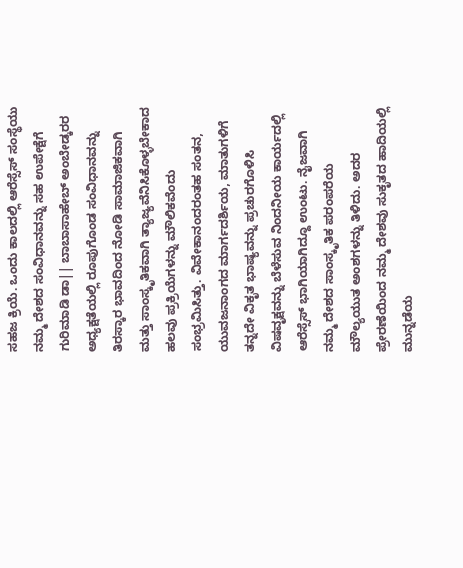ಸಹಜ ಕ್ರಿಯೆ. ಒಂದು ಕಾಲದಲ್ಲಿ ಆರೆಸ್ಸೆಸ್ ಸಂಸ್ಥೆಯು ನಮ್ಮ ದೇಶದ ಸಂವಿಧಾನವನ್ನು ಸಹ ಉಪೇಕ್ಷೆಗೆ ಗುರಿಮಾಡಿ ಡಾ|| ಬಾಬಾಸಾಹೇಬ್ ಅಂಬೇಡ್ಕರರ ಅಧ್ಯಕ್ಷತೆಯಲ್ಲಿ ರೂಪುಗೊಂಡ ಸಂವಿಧಾನವನ್ನು ತಿರಸ್ಕಾರ ಭಾವದಿಂದ ನೋಡಿ ಸಾಮಾಜಿಕವಾಗಿ ಮತ್ತು ಸಾಂಸ್ಕೃತಿಕವಾಗಿ ತ್ಯಾಜ್ಯವೆನಿಸಿಕೊಳ್ಳಬೇಕಾದ ಹಲವು ಪ್ರಕ್ರಿಯೆಗಳನ್ನು ಮೌಲಿಕವೆಂದು ಸಂಭ್ರಮಿಸಿತ್ತು. ವಿವೇಕಾನಂದರಂತಹ ಸಂತನ, ಯುವಜನಾಂಗದ ಮಾರ್ಗದರ್ಶಿಯ, ಮಾತುಗಳಿಗೆ ತನ್ನದೇ ವಿಕೃತ ಭಾಷ್ಯವನ್ನು ಪ್ರಚುರಗೊಳಿಸಿ ವಿಷವೃಕ್ಷವನ್ನು ಬೆಳೆಸುವ ನಿಂದನೀಯ ಕಾರ್ಯದಲ್ಲಿ ಆರೆಸ್ಸೆಸ್ ಭಾಗಿಯಾಗಿದ್ದೂ ಉಂಟು. ನೈಜವಾಗಿ ನಮ್ಮ ದೇಶದ ಸಾಂಸ್ಕೃತಿಕ ಪರಂಪರೆಯ ಮೌಲ್ಯಯುತ ಅಂಶಗಳನ್ನು ತಿಳಿದು. ಅದರ ಪ್ರೇರಣೆಯಿಂದ ನಮ್ಮ ದೇಶವು ಸುಕೃತದ ಹಾದಿಯಲ್ಲಿ ಮುನ್ನಡೆಯ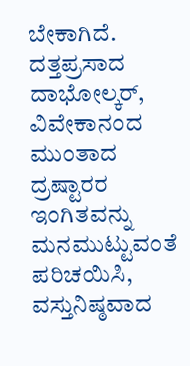ಬೇಕಾಗಿದೆ. ದತ್ತಪ್ರಸಾದ ದಾಭೋಲ್ಕರ್, ವಿವೇಕಾನಂದ ಮುಂತಾದ ದ್ರಷ್ಟಾರರ ಇಂಗಿತವನ್ನು ಮನಮುಟ್ಟುವಂತೆ ಪರಿಚಯಿಸಿ, ವಸ್ತುನಿಷ್ಠವಾದ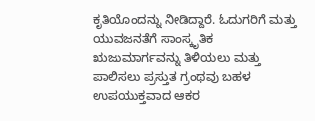ಕೃತಿಯೊಂದನ್ನು ನೀಡಿದ್ದಾರೆ. ಓದುಗರಿಗೆ ಮತ್ತು ಯುವಜನತೆಗೆ ಸಾಂಸ್ಕೃತಿಕ ಋಜುಮಾರ್ಗವನ್ನು ತಿಳಿಯಲು ಮತ್ತು ಪಾಲಿಸಲು ಪ್ರಸ್ತುತ ಗ್ರಂಥವು ಬಹಳ ಉಪಯುಕ್ತವಾದ ಆಕರ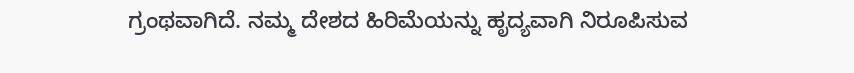ಗ್ರಂಥವಾಗಿದೆ. ನಮ್ಮ ದೇಶದ ಹಿರಿಮೆಯನ್ನು ಹೃದ್ಯವಾಗಿ ನಿರೂಪಿಸುವ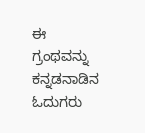ಈ ಗ್ರಂಥವನ್ನು ಕನ್ನಡನಾಡಿನ ಓದುಗರು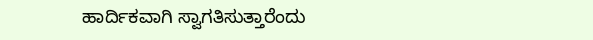ಹಾರ್ದಿಕವಾಗಿ ಸ್ವಾಗತಿಸುತ್ತಾರೆಂದು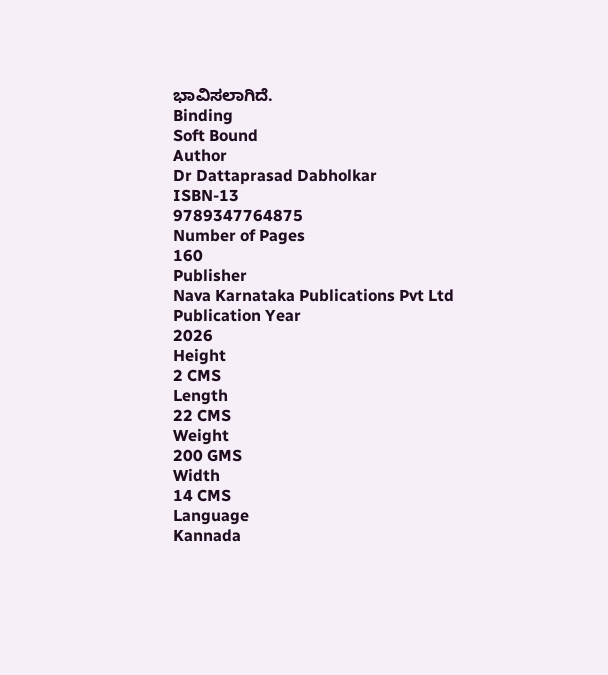ಭಾವಿಸಲಾಗಿದೆ.
Binding
Soft Bound
Author
Dr Dattaprasad Dabholkar
ISBN-13
9789347764875
Number of Pages
160
Publisher
Nava Karnataka Publications Pvt Ltd
Publication Year
2026
Height
2 CMS
Length
22 CMS
Weight
200 GMS
Width
14 CMS
Language
Kannada